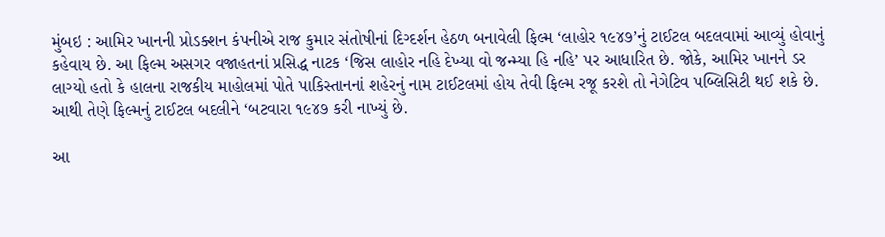મુંબઇ : આમિર ખાનની પ્રોડક્શન કંપનીએ રાજ કુમાર સંતોષીનાં દિગ્દર્શન હેઠળ બનાવેલી ફિલ્મ ‘લાહોર ૧૯૪૭’નું ટાઈટલ બદલવામાં આવ્યું હોવાનું કહેવાય છે. આ ફિલ્મ અસગર વજાહતનાં પ્રસિદ્ધ નાટક ‘જિસ લાહોર નહિ દેખ્યા વો જન્મ્યા હિ નહિ’ પર આધારિત છે. જોકે, આમિર ખાનને ડર લાગ્યો હતો કે હાલના રાજકીય માહોલમાં પોતે પાકિસ્તાનનાં શહેરનું નામ ટાઈટલમાં હોય તેવી ફિલ્મ રજૂ કરશે તો નેગેટિવ પબ્લિસિટી થઈ શકે છે. આથી તેણે ફિલ્મનું ટાઈટલ બદલીને ‘બટવારા ૧૯૪૭ કરી નાખ્યું છે.

આ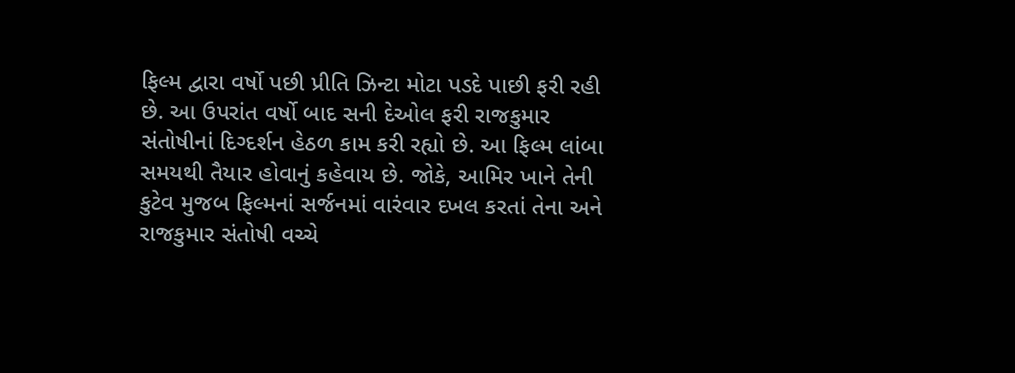ફિલ્મ દ્વારા વર્ષો પછી પ્રીતિ ઝિન્ટા મોટા પડદે પાછી ફરી રહી છે. આ ઉપરાંત વર્ષો બાદ સની દેઓલ ફરી રાજકુમાર સંતોષીનાં દિગ્દર્શન હેઠળ કામ કરી રહ્યો છે. આ ફિલ્મ લાંબા સમયથી તૈયાર હોવાનું કહેવાય છે. જોકે, આમિર ખાને તેની કુટેવ મુજબ ફિલ્મનાં સર્જનમાં વારંવાર દખલ કરતાં તેના અને રાજકુમાર સંતોષી વચ્ચે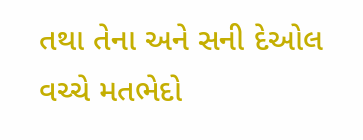તથા તેના અને સની દેઓલ વચ્ચે મતભેદો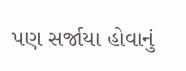પણ સર્જાયા હોવાનું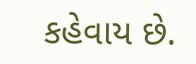કહેવાય છે.